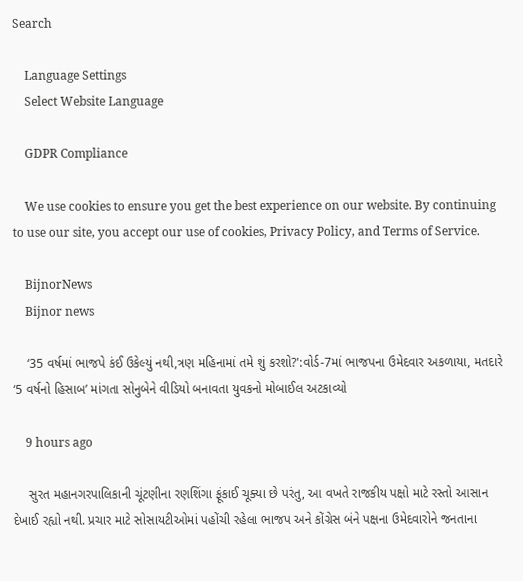Search

    Language Settings
    Select Website Language

    GDPR Compliance

    We use cookies to ensure you get the best experience on our website. By continuing to use our site, you accept our use of cookies, Privacy Policy, and Terms of Service.

    BijnorNews
    Bijnor news

    ‘35 વર્ષમાં ભાજપે કંઈ ઉકેલ્યું નથી,ત્રણ મહિનામાં તમે શું કરશો?':વોર્ડ-7માં ભાજપના ઉમેદવાર અકળાયા, મતદારે ‘5 વર્ષનો હિસાબ’ માંગતા સોનુબેને વીડિયો બનાવતા યુવકનો મોબાઈલ અટકાવ્યો

    9 hours ago

    સુરત મહાનગરપાલિકાની ચૂંટણીના રણશિંગા ફૂંકાઈ ચૂક્યા છે પરંતુ, આ વખતે રાજકીય પક્ષો માટે રસ્તો આસાન દેખાઈ રહ્યો નથી. પ્રચાર માટે સોસાયટીઓમાં પહોંચી રહેલા ભાજપ અને કોંગ્રેસ બંને પક્ષના ઉમેદવારોને જનતાના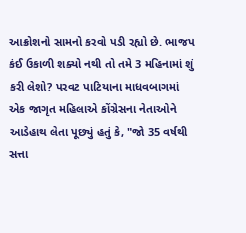આક્રોશનો સામનો કરવો પડી રહ્યો છે. ભાજપ કંઈ ઉકાળી શક્યો નથી તો તમે 3 મહિનામાં શું કરી લેશો? પરવટ પાટિયાના માધવબાગમાં એક જાગૃત મહિલાએ કોંગ્રેસના નેતાઓને આડેહાથ લેતા પૂછ્યું હતું કે, "જો 35 વર્ષથી સત્તા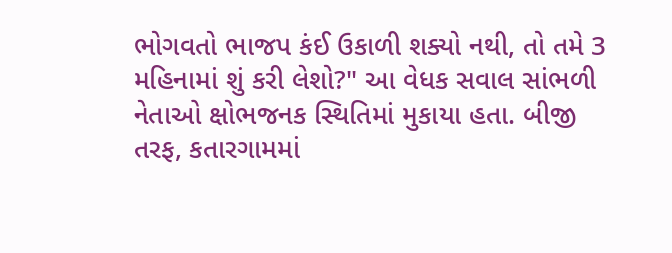ભોગવતો ભાજપ કંઈ ઉકાળી શક્યો નથી, તો તમે 3 મહિનામાં શું કરી લેશો?" આ વેધક સવાલ સાંભળી નેતાઓ ક્ષોભજનક સ્થિતિમાં મુકાયા હતા. બીજી તરફ, કતારગામમાં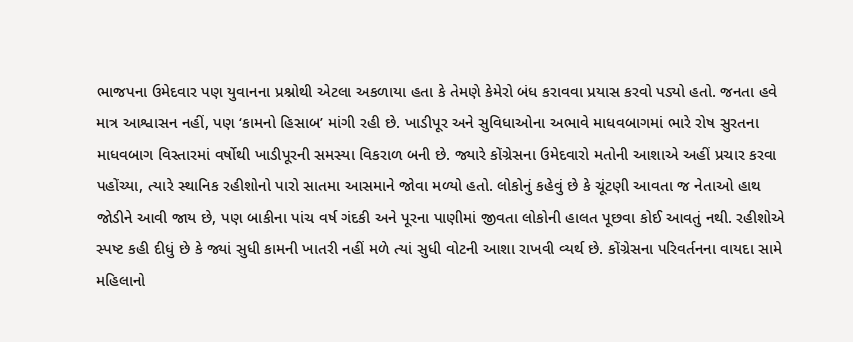ભાજપના ઉમેદવાર પણ યુવાનના પ્રશ્નોથી એટલા અકળાયા હતા કે તેમણે કેમેરો બંધ કરાવવા પ્રયાસ કરવો પડ્યો હતો. જનતા હવે માત્ર આશ્વાસન નહીં, પણ ‘કામનો હિસાબ’ માંગી રહી છે. ખાડીપૂર અને સુવિધાઓના અભાવે માધવબાગમાં ભારે રોષ સુરતના માધવબાગ વિસ્તારમાં વર્ષોથી ખાડીપૂરની સમસ્યા વિકરાળ બની છે. જ્યારે કોંગ્રેસના ઉમેદવારો મતોની આશાએ અહીં પ્રચાર કરવા પહોંચ્યા, ત્યારે સ્થાનિક રહીશોનો પારો સાતમા આસમાને જોવા મળ્યો હતો. લોકોનું કહેવું છે કે ચૂંટણી આવતા જ નેતાઓ હાથ જોડીને આવી જાય છે, પણ બાકીના પાંચ વર્ષ ગંદકી અને પૂરના પાણીમાં જીવતા લોકોની હાલત પૂછવા કોઈ આવતું નથી. રહીશોએ સ્પષ્ટ કહી દીધું છે કે જ્યાં સુધી કામની ખાતરી નહીં મળે ત્યાં સુધી વોટની આશા રાખવી વ્યર્થ છે. કોંગ્રેસના પરિવર્તનના વાયદા સામે મહિલાનો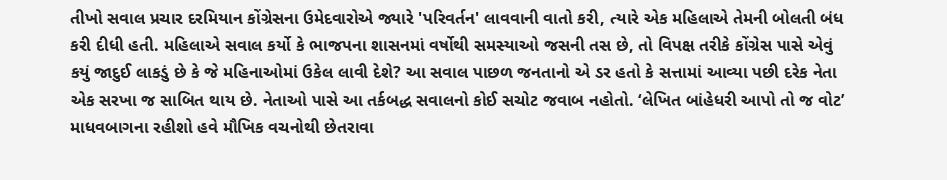તીખો સવાલ પ્રચાર દરમિયાન કોંગ્રેસના ઉમેદવારોએ જ્યારે 'પરિવર્તન' લાવવાની વાતો કરી, ત્યારે એક મહિલાએ તેમની બોલતી બંધ કરી દીધી હતી. મહિલાએ સવાલ કર્યો કે ભાજપના શાસનમાં વર્ષોથી સમસ્યાઓ જસની તસ છે, તો વિપક્ષ તરીકે કોંગ્રેસ પાસે એવું કયું જાદુઈ લાકડું છે કે જે મહિનાઓમાં ઉકેલ લાવી દેશે? આ સવાલ પાછળ જનતાનો એ ડર હતો કે સત્તામાં આવ્યા પછી દરેક નેતા એક સરખા જ સાબિત થાય છે. નેતાઓ પાસે આ તર્કબદ્ધ સવાલનો કોઈ સચોટ જવાબ નહોતો. ‘લેખિત બાંહેધરી આપો તો જ વોટ’ માધવબાગના રહીશો હવે મૌખિક વચનોથી છેતરાવા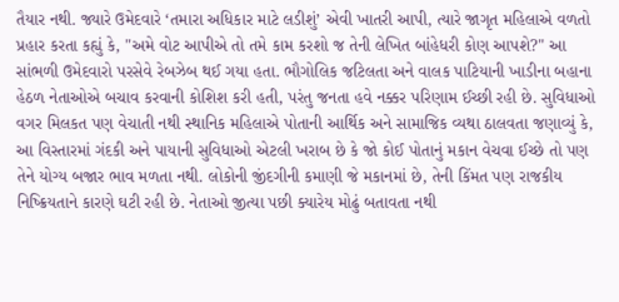તૈયાર નથી. જ્યારે ઉમેદવારે ‘તમારા અધિકાર માટે લડીશું’ એવી ખાતરી આપી, ત્યારે જાગૃત મહિલાએ વળતો પ્રહાર કરતા કહ્યું કે, "અમે વોટ આપીએ તો તમે કામ કરશો જ તેની લેખિત બાંહેધરી કોણ આપશે?" આ સાંભળી ઉમેદવારો પરસેવે રેબઝેબ થઈ ગયા હતા. ભૌગોલિક જટિલતા અને વાલક પાટિયાની ખાડીના બહાના હેઠળ નેતાઓએ બચાવ કરવાની કોશિશ કરી હતી, પરંતુ જનતા હવે નક્કર પરિણામ ઈચ્છી રહી છે. સુવિધાઓ વગર મિલકત પણ વેચાતી નથી સ્થાનિક મહિલાએ પોતાની આર્થિક અને સામાજિક વ્યથા ઠાલવતા જણાવ્યું કે, આ વિસ્તારમાં ગંદકી અને પાયાની સુવિધાઓ એટલી ખરાબ છે કે જો કોઈ પોતાનું મકાન વેચવા ઈચ્છે તો પણ તેને યોગ્ય બજાર ભાવ મળતા નથી. લોકોની જીંદગીની કમાણી જે મકાનમાં છે, તેની કિંમત પણ રાજકીય નિષ્ક્રિયતાને કારણે ઘટી રહી છે. નેતાઓ જીત્યા પછી ક્યારેય મોઢું બતાવતા નથી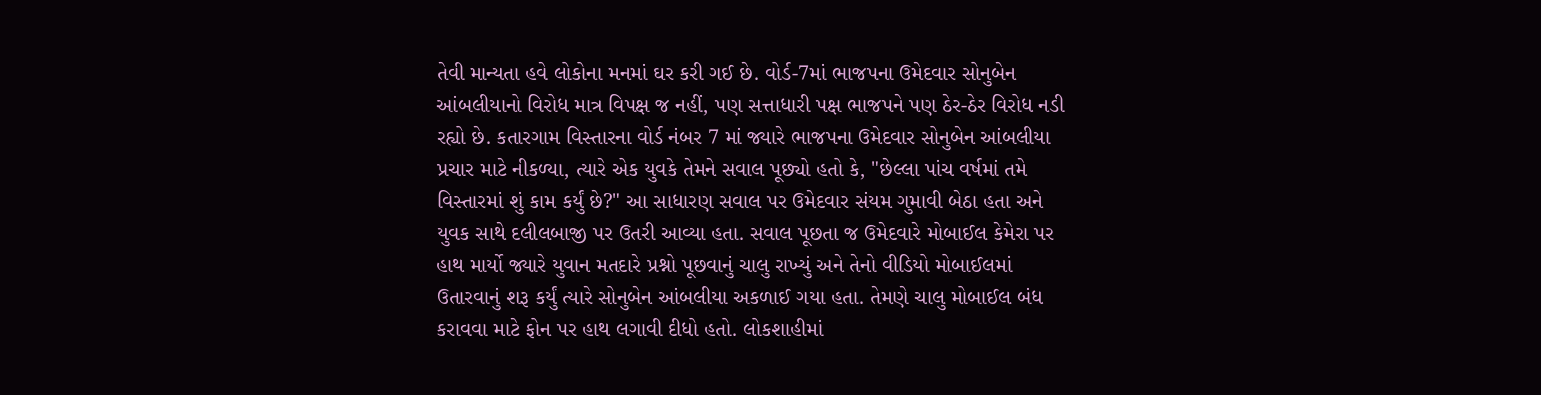તેવી માન્યતા હવે લોકોના મનમાં ઘર કરી ગઈ છે. વોર્ડ-7માં ભાજપના ઉમેદવાર સોનુબેન આંબલીયાનો વિરોધ માત્ર વિપક્ષ જ નહીં, પણ સત્તાધારી પક્ષ ભાજપને પણ ઠેર-ઠેર વિરોધ નડી રહ્યો છે. કતારગામ વિસ્તારના વોર્ડ નંબર 7 માં જ્યારે ભાજપના ઉમેદવાર સોનુબેન આંબલીયા પ્રચાર માટે નીકળ્યા, ત્યારે એક યુવકે તેમને સવાલ પૂછ્યો હતો કે, "છેલ્લા પાંચ વર્ષમાં તમે વિસ્તારમાં શું કામ કર્યું છે?" આ સાધારણ સવાલ પર ઉમેદવાર સંયમ ગુમાવી બેઠા હતા અને યુવક સાથે દલીલબાજી પર ઉતરી આવ્યા હતા. સવાલ પૂછતા જ ઉમેદવારે મોબાઈલ કેમેરા પર હાથ માર્યો જ્યારે યુવાન મતદારે પ્રશ્નો પૂછવાનું ચાલુ રાખ્યું અને તેનો વીડિયો મોબાઈલમાં ઉતારવાનું શરૂ કર્યું ત્યારે સોનુબેન આંબલીયા અકળાઈ ગયા હતા. તેમણે ચાલુ મોબાઈલ બંધ કરાવવા માટે ફોન પર હાથ લગાવી દીધો હતો. લોકશાહીમાં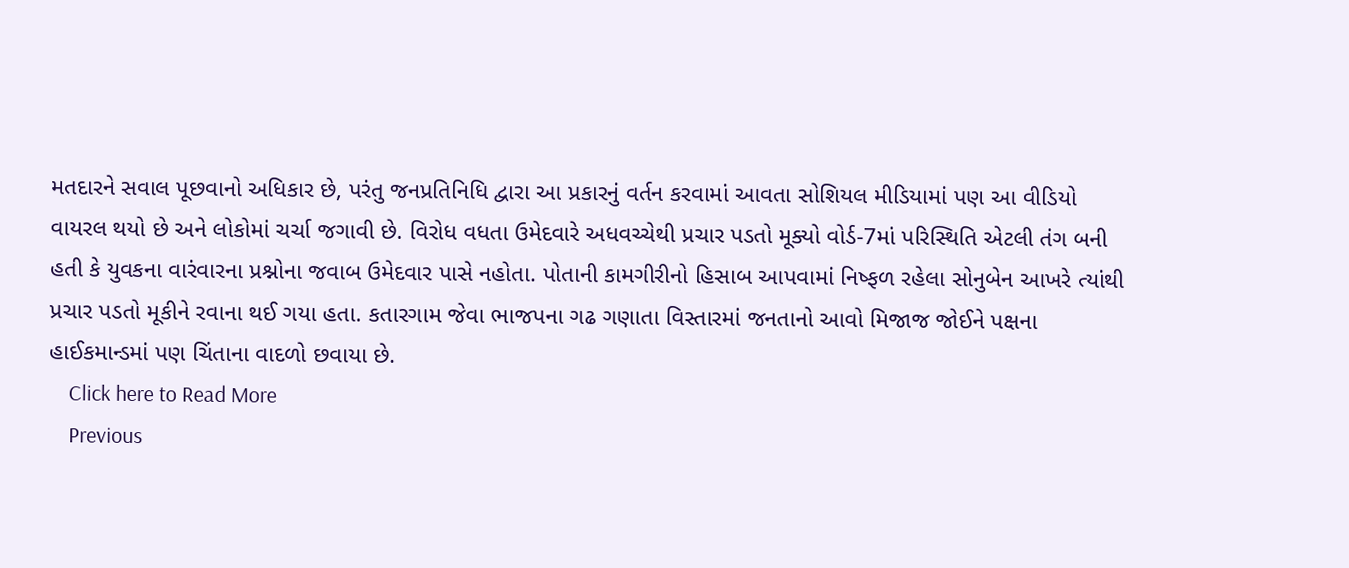મતદારને સવાલ પૂછવાનો અધિકાર છે, પરંતુ જનપ્રતિનિધિ દ્વારા આ પ્રકારનું વર્તન કરવામાં આવતા સોશિયલ મીડિયામાં પણ આ વીડિયો વાયરલ થયો છે અને લોકોમાં ચર્ચા જગાવી છે. વિરોધ વધતા ઉમેદવારે અધવચ્ચેથી પ્રચાર પડતો મૂક્યો વોર્ડ-7માં પરિસ્થિતિ એટલી તંગ બની હતી કે યુવકના વારંવારના પ્રશ્નોના જવાબ ઉમેદવાર પાસે નહોતા. પોતાની કામગીરીનો હિસાબ આપવામાં નિષ્ફળ રહેલા સોનુબેન આખરે ત્યાંથી પ્રચાર પડતો મૂકીને રવાના થઈ ગયા હતા. કતારગામ જેવા ભાજપના ગઢ ગણાતા વિસ્તારમાં જનતાનો આવો મિજાજ જોઈને પક્ષના હાઈકમાન્ડમાં પણ ચિંતાના વાદળો છવાયા છે.
    Click here to Read More
    Previous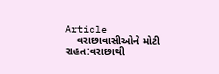Article
    વરાછાવાસીઓને મોટી રાહત:વરાછાથી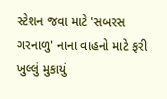સ્ટેશન જવા માટે 'સબરસ ગરનાળુ' નાના વાહનો માટે ફરી ખુલ્લું મુકાયું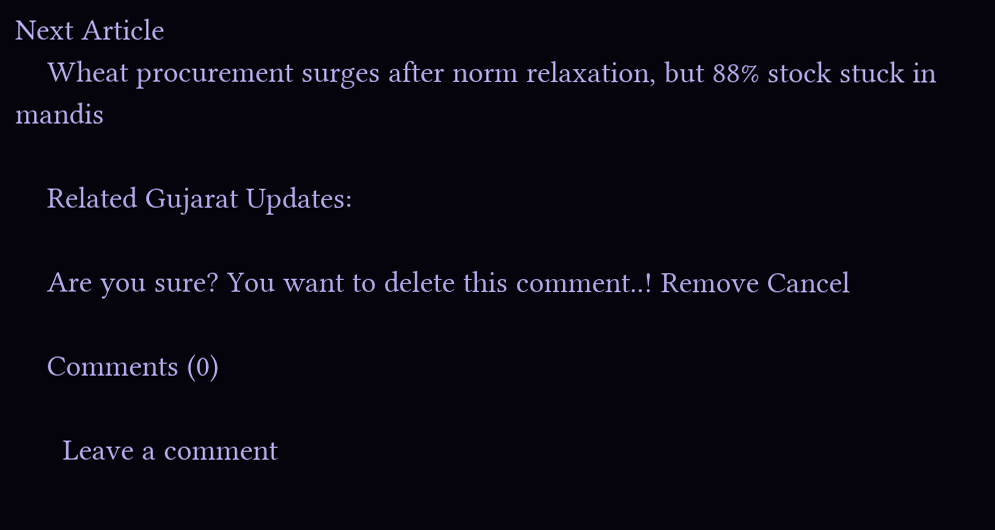Next Article
    Wheat procurement surges after norm relaxation, but 88% stock stuck in mandis

    Related Gujarat Updates:

    Are you sure? You want to delete this comment..! Remove Cancel

    Comments (0)

      Leave a comment